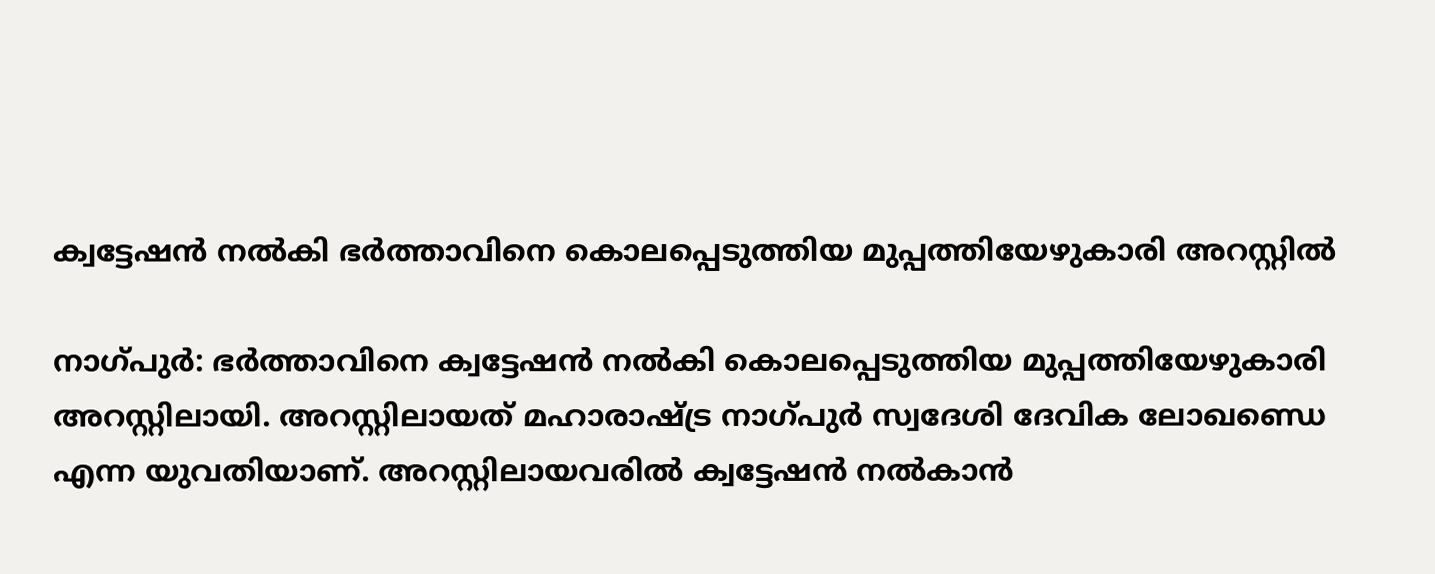ക്വട്ടേഷന്‍ നല്‍കി ഭര്‍ത്താവിനെ കൊലപ്പെടുത്തിയ മുപ്പത്തിയേഴുകാരി അറസ്റ്റില്‍

നാഗ്പുര്‍: ഭര്‍ത്താവിനെ ക്വട്ടേഷന്‍ നല്‍കി കൊലപ്പെടുത്തിയ മുപ്പത്തിയേഴുകാരി അറസ്റ്റിലായി. അറസ്റ്റിലായത് മഹാരാഷ്ട്ര നാഗ്പുര്‍ സ്വദേശി ദേവിക ലോഖണ്ഡെ എന്ന യുവതിയാണ്. അറസ്റ്റിലായവരില്‍ ക്വട്ടേഷന്‍ നല്‍കാന്‍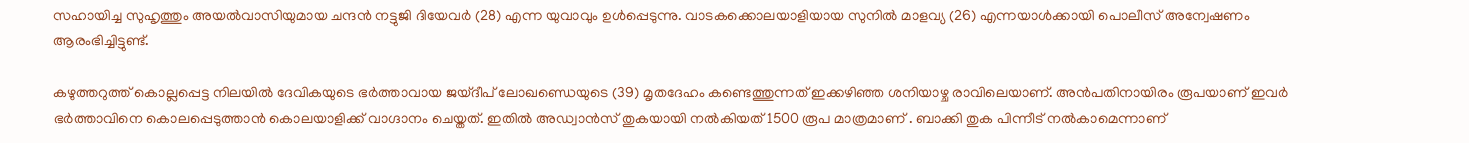സഹായിച്ച സുഹൃത്തും അയല്‍വാസിയുമായ ചന്ദന്‍ നട്ടുജി ദിയേവര്‍ (28) എന്ന യുവാവും ഉള്‍പ്പെടുന്നു. വാടകക്കൊലയാളിയായ സുനില്‍ മാളവ്യ (26) എന്നയാള്‍ക്കായി പൊലീസ് അന്വേഷണം ആരംഭിച്ചിട്ടുണ്ട്.

കഴുത്തറുത്ത് കൊല്ലപ്പെട്ട നിലയില്‍ ദേവികയുടെ ഭര്‍ത്താവായ ജയ്ദീപ് ലോഖണ്ഡെയുടെ (39) മൃതദേഹം കണ്ടെത്തുന്നത് ഇക്കഴിഞ്ഞ ശനിയാഴ്ച രാവിലെയാണ്. അന്‍പതിനായിരം രൂപയാണ് ഇവര്‍ ഭര്‍ത്താവിനെ കൊലപ്പെടുത്താന്‍ കൊലയാളിക്ക് വാഗ്ദാനം ചെയ്തത്. ഇതില്‍ അഡ്വാന്‍സ് തുകയായി നല്‍കിയത് 1500 രൂപ മാത്രമാണ് . ബാക്കി തുക പിന്നീട് നല്‍കാമെന്നാണ്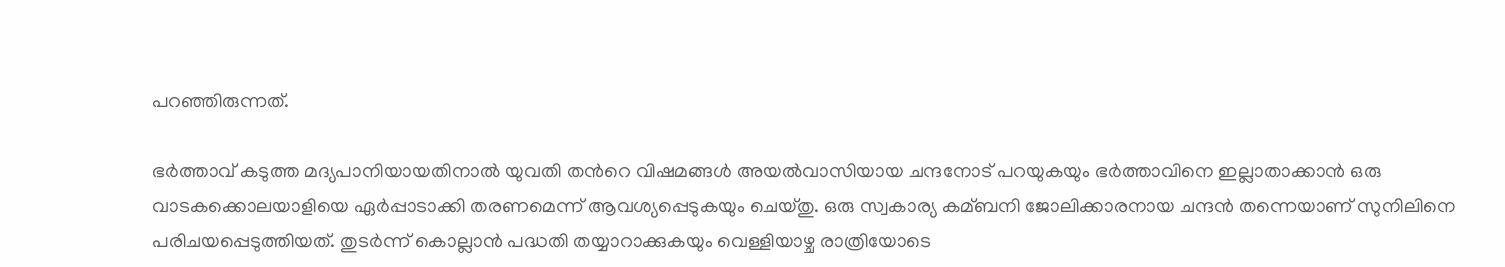പറഞ്ഞിരുന്നത്.

ഭര്‍ത്താവ് കടുത്ത മദ്യപാനിയായതിനാല്‍ യുവതി തന്‍റെ വിഷമങ്ങള്‍ അയല്‍വാസിയായ ചന്ദനോട് പറയുകയും ഭര്‍ത്താവിനെ ഇല്ലാതാക്കാന്‍ ഒരു വാടകക്കൊലയാളിയെ ഏര്‍പ്പാടാക്കി തരണമെന്ന് ആവശ്യപ്പെടുകയും ചെയ്തു. ഒരു സ്വകാര്യ കമ്ബനി ജോലിക്കാരനായ ചന്ദന്‍ തന്നെയാണ് സുനിലിനെ പരിചയപ്പെടുത്തിയത്. തുടര്‍ന്ന് കൊല്ലാന്‍ പദ്ധതി തയ്യാറാക്കുകയും വെള്ളിയാഴ്ച രാത്രിയോടെ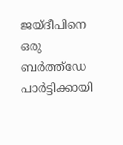ജയ്ദീപിനെ ഒരു ബര്‍ത്ത്ഡേ പാര്‍ട്ടിക്കായി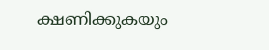ക്ഷണിക്കുകയും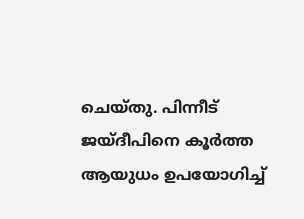ചെയ്തു. പിന്നീട് ജയ്ദീപിനെ കൂര്‍ത്ത ആയുധം ഉപയോഗിച്ച്‌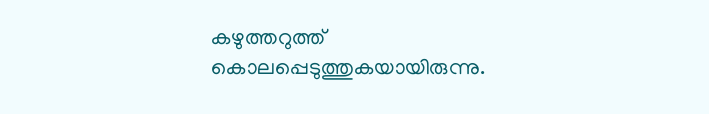കഴുത്തറുത്ത് കൊലപ്പെടുത്തുകയായിരുന്നു.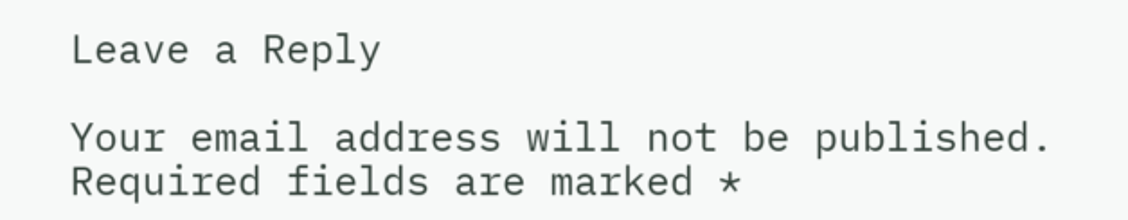Leave a Reply

Your email address will not be published. Required fields are marked *